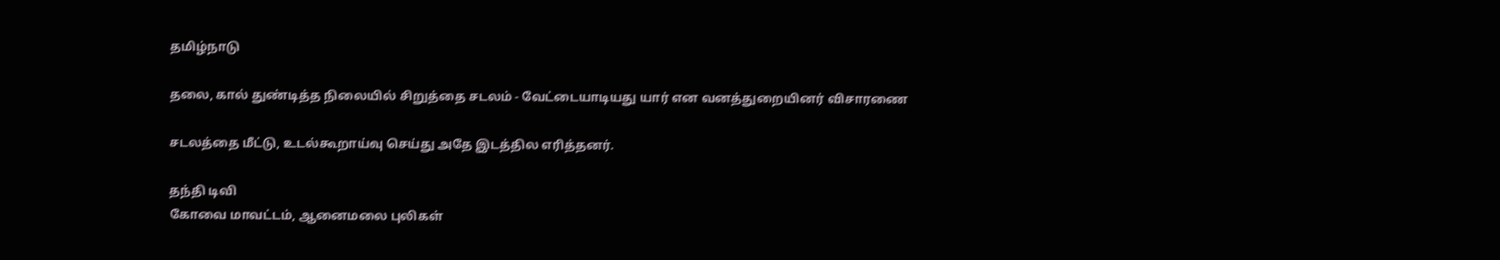தமிழ்நாடு

தலை, கால் துண்டித்த நிலையில் சிறுத்தை சடலம் - வேட்டையாடியது யார் என வனத்துறையினர் விசாரணை

சடலத்தை மீட்டு, உடல்கூறாய்வு செய்து அதே இடத்தில எரித்தனர்.

தந்தி டிவி
கோவை மாவட்டம், ஆனைமலை புலிகள்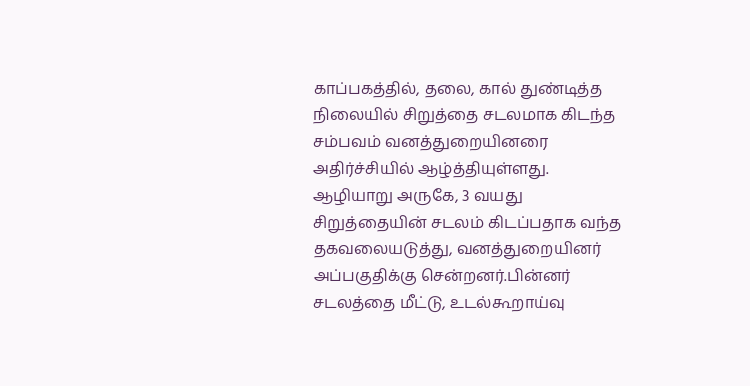காப்பகத்தில், தலை, கால் துண்டித்த நிலையில் சிறுத்தை சடலமாக கிடந்த சம்பவம் வனத்துறையினரை அதிர்ச்சியில் ஆழ்த்தியுள்ளது. ஆழியாறு அருகே, 3 வயது சிறுத்தையின் சடலம் கிடப்பதாக வந்த தகவலையடுத்து, வனத்துறையினர் அப்பகுதிக்கு சென்றனர்.பின்னர் சடலத்தை மீட்டு, உடல்கூறாய்வு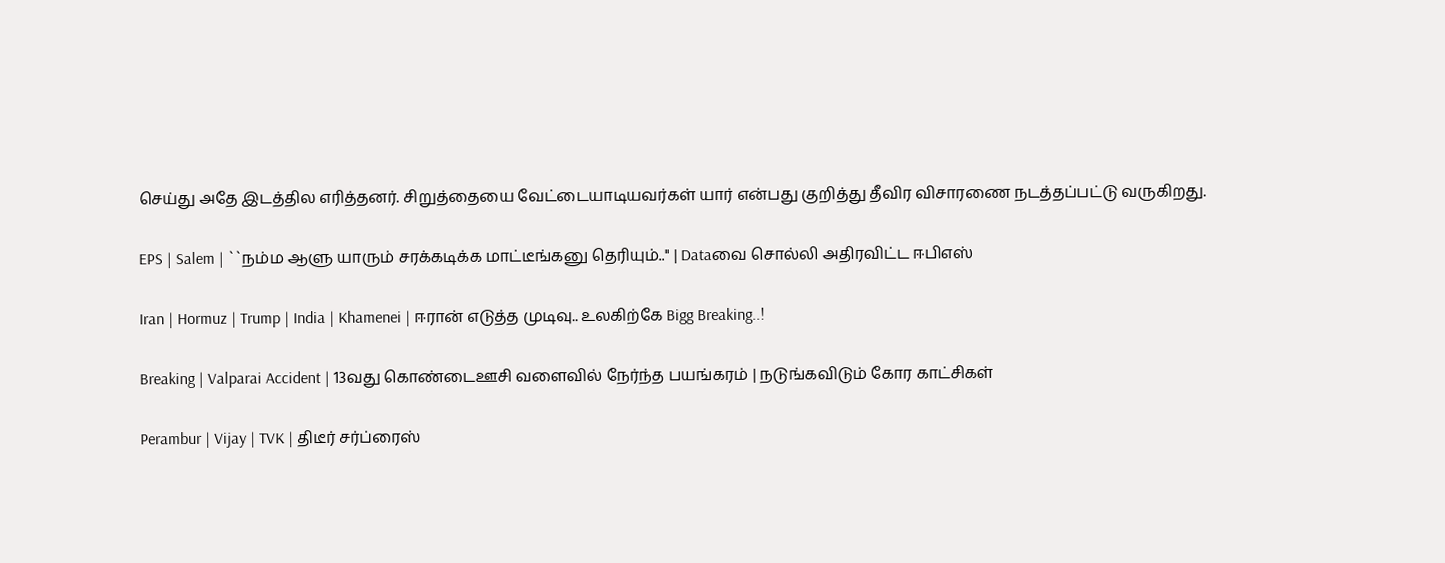செய்து அதே இடத்தில எரித்தனர். சிறுத்தையை வேட்டையாடியவர்கள் யார் என்பது குறித்து தீவிர விசாரணை நடத்தப்பட்டு வருகிறது.

EPS | Salem | ``நம்ம ஆளு யாரும் சரக்கடிக்க மாட்டீங்கனு தெரியும்..'' | Dataவை சொல்லி அதிரவிட்ட ஈபிஎஸ்

Iran | Hormuz | Trump | India | Khamenei | ஈரான் எடுத்த முடிவு.. உலகிற்கே Bigg Breaking..!

Breaking | Valparai Accident | 13வது கொண்டைஊசி வளைவில் நேர்ந்த பயங்கரம் | நடுங்கவிடும் கோர காட்சிகள்

Perambur | Vijay | TVK | திடீர் சர்ப்ரைஸ்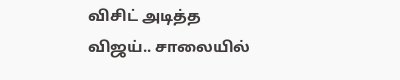விசிட் அடித்த விஜய்.. சாலையில்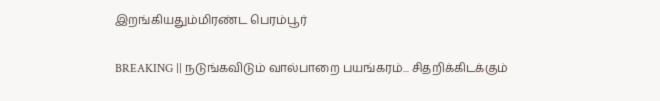இறங்கியதும்மிரண்ட பெரம்பூர்

BREAKING || நடுங்கவிடும் வால்பாறை பயங்கரம்... சிதறிக்கிடக்கும்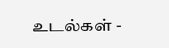உடல்கள் -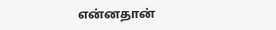என்னதான்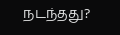நடந்தது?